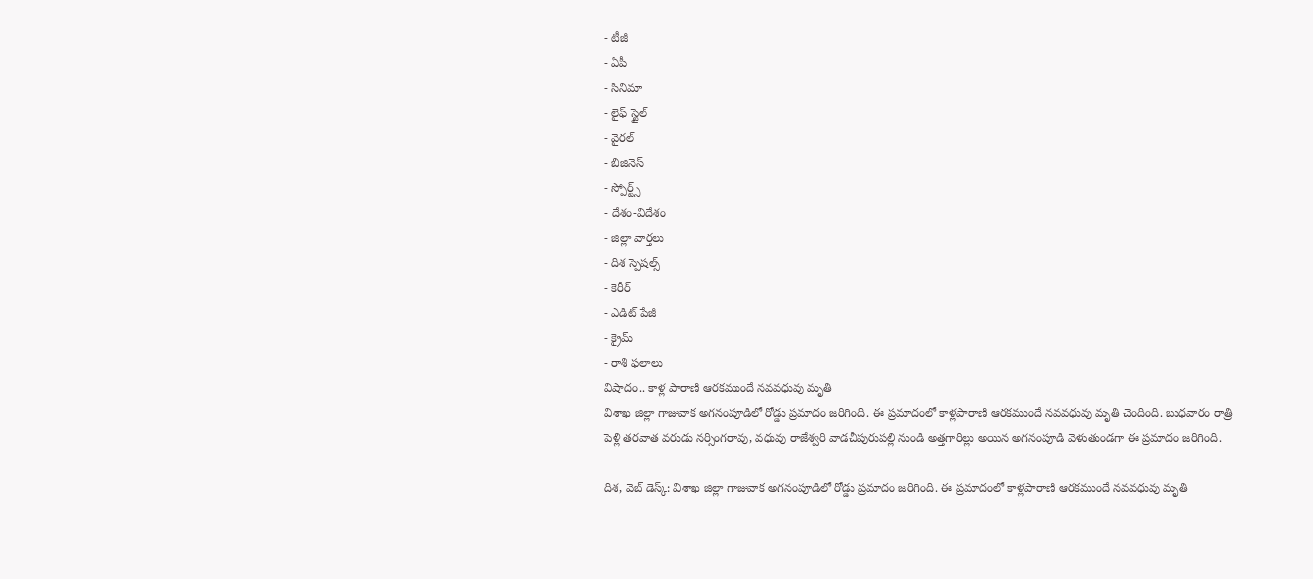- టీజీ
- ఏపీ
- సినిమా
- లైఫ్ స్టైల్
- వైరల్
- బిజినెస్
- స్పోర్ట్స్
- దేశం-విదేశం
- జిల్లా వార్తలు
- దిశ స్పెషల్స్
- కెరీర్
- ఎడిట్ పేజీ
- క్రైమ్
- రాశి ఫలాలు
విషాదం.. కాళ్ల పారాణి ఆరకముందే నవవధువు మృతి
విశాఖ జిల్లా గాజువాక అగనంపూడిలో రోడ్డు ప్రమాదం జరిగింది. ఈ ప్రమాదంలో కాళ్లపారాణి ఆరకముందే నవవధువు మృతి చెందింది. బుధవారం రాత్రి పెళ్లి తరవాత వరుడు నర్సింగరావు, వధువు రాజేశ్వరి వాడచీపురుపల్లి నుండి అత్తగారిల్లు అయిన అగనంపూడి వెళుతుండగా ఈ ప్రమాదం జరిగింది.

దిశ, వెబ్ డెస్క్: విశాఖ జిల్లా గాజువాక అగనంపూడిలో రోడ్డు ప్రమాదం జరిగింది. ఈ ప్రమాదంలో కాళ్లపారాణి ఆరకముందే నవవధువు మృతి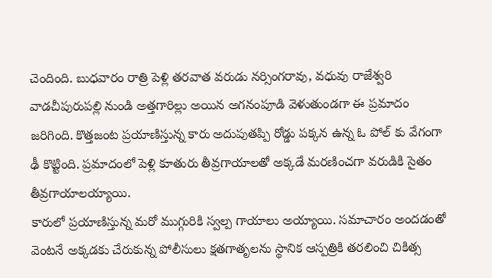చెందింది. బుధవారం రాత్రి పెళ్లి తరవాత వరుడు నర్సింగరావు, వధువు రాజేశ్వరి వాడచీపురుపల్లి నుండి అత్తగారిల్లు అయిన అగనంపూడి వెళుతుండగా ఈ ప్రమాదం జరిగింది. కొత్తజంట ప్రయాణిస్తున్న కారు అదుపుతప్పి రోడ్డు పక్కన ఉన్న ఓ పోల్ కు వేగంగా ఢీ కొట్టింది. ప్రమాదంలో పెళ్లి కూతురు తీవ్రగాయాలతో అక్కడే మరణించగా వరుడికి సైతం తీవ్రగాయాలయ్యాయి.
కారులో ప్రయాణిస్తున్న మరో ముగ్గురికి స్వల్ప గాయాలు అయ్యాయి. సమాచారం అందడంతో వెంటనే అక్కడకు చేరుకున్న పోలీసులు క్షతగాతృలను స్థానిక ఆస్పత్రికి తరలించి చికిత్స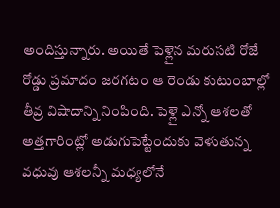అందిస్తున్నారు. అయితే పెళ్లైన మరుసటి రోజే రోడ్డు ప్రమాదం జరగటం ఆ రెండు కుటుంబాల్లో తీవ్ర విషాదాన్ని నింపింది. పెళ్లై ఎన్నో ఆశలతో అత్తగారింట్లో అడుగుపెట్టేందుకు వెళుతున్న వధువు ఆశలన్నీ మధ్యలోనే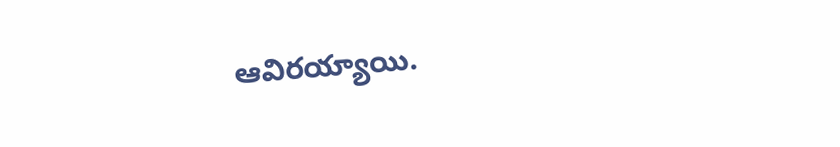ఆవిరయ్యాయి.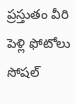ప్రస్తుతం వీరి పెళ్లి ఫోటోలు సోషల్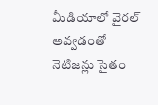మీడియాలో వైరల్ అవ్వడంతో నెటిజన్లు సైతం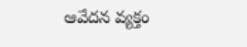ఆవేదన వ్యక్తం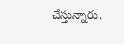చేస్తున్నారు.